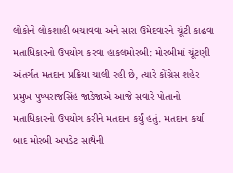લોકોને લોકશાહી બચાવવા અને સારા ઉમેદવારને ચૂંટી કાઢવા મતાધિકારનો ઉપયોગ કરવા હાકલમોરબી: મોરબીમાં ચૂંટણી અંતર્ગત મતદાન પ્રક્રિયા ચાલી રહી છે, ત્યારે કોંગ્રેસ શહેર પ્રમુખ પુષ્પરાજસિંહ જાડેજાએ આજે સવારે પોતાનો મતાધિકારનો ઉપયોગ કરીને મતદાન કર્યું હતું. મતદાન કર્યા બાદ મોરબી અપડેટ સાથેની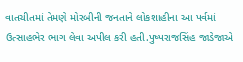વાતચીતમાં તેમણે મોરબીની જનતાને લોકશાહીના આ પર્વમાં ઉત્સાહભેર ભાગ લેવા અપીલ કરી હતી.પુષ્પરાજસિંહ જાડેજાએ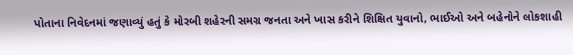પોતાના નિવેદનમાં જણાવ્યું હતું કે મોરબી શહેરની સમગ્ર જનતા અને ખાસ કરીને શિક્ષિત યુવાનો, ભાઈઓ અને બહેનોને લોકશાહી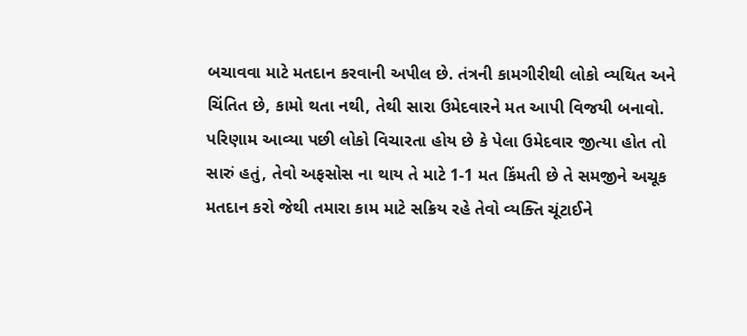બચાવવા માટે મતદાન કરવાની અપીલ છે. તંત્રની કામગીરીથી લોકો વ્યથિત અને ચિંતિત છે, કામો થતા નથી, તેથી સારા ઉમેદવારને મત આપી વિજયી બનાવો. પરિણામ આવ્યા પછી લોકો વિચારતા હોય છે કે પેલા ઉમેદવાર જીત્યા હોત તો સારું હતું, તેવો અફસોસ ના થાય તે માટે 1-1 મત કિંમતી છે તે સમજીને અચૂક મતદાન કરો જેથી તમારા કામ માટે સક્રિય રહે તેવો વ્યક્તિ ચૂંટાઈને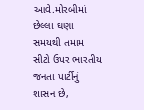આવે.મોરબીમાં છેલ્લા ઘણા સમયથી તમામ સીટો ઉપર ભારતીય જનતા પાર્ટીનું શાસન છે,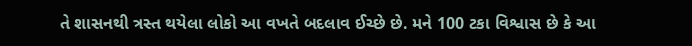તે શાસનથી ત્રસ્ત થયેલા લોકો આ વખતે બદલાવ ઈચ્છે છે. મને 100 ટકા વિશ્વાસ છે કે આ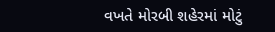વખતે મોરબી શહેરમાં મોટું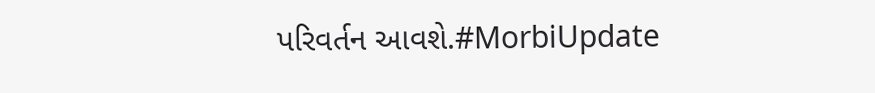પરિવર્તન આવશે.#MorbiUpdate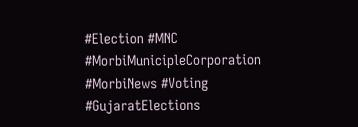#Election #MNC #MorbiMunicipleCorporation #MorbiNews #Voting #GujaratElections